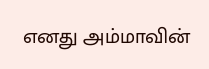எனது அம்மாவின்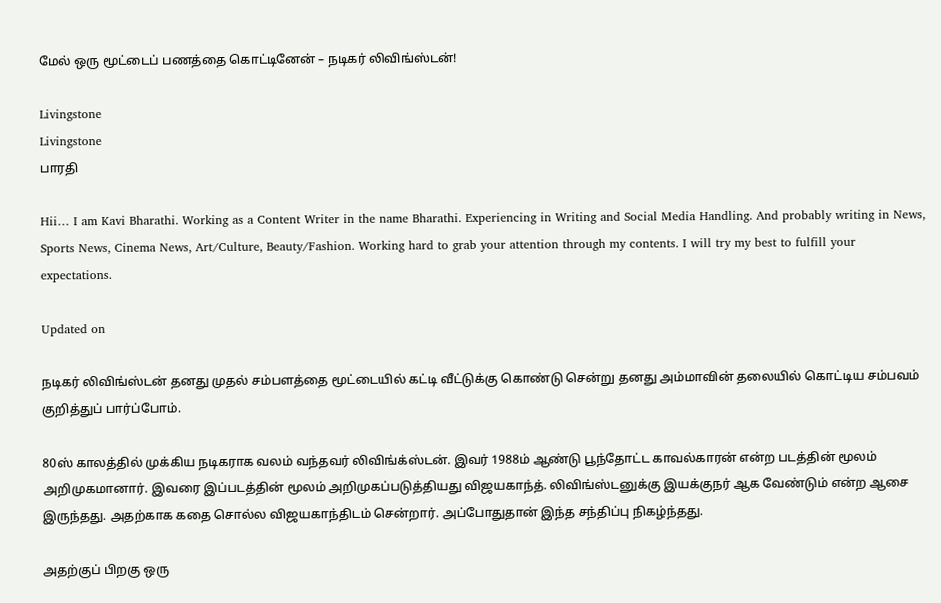மேல் ஒரு மூட்டைப் பணத்தை கொட்டினேன் – நடிகர் லிவிங்ஸ்டன்!

Livingstone
Livingstone
பாரதி

Hii… I am Kavi Bharathi. Working as a Content Writer in the name Bharathi. Experiencing in Writing and Social Media Handling. And probably writing in News, Sports News, Cinema News, Art/Culture, Beauty/Fashion. Working hard to grab your attention through my contents. I will try my best to fulfill your expectations.

Updated on

நடிகர் லிவிங்ஸ்டன் தனது முதல் சம்பளத்தை மூட்டையில் கட்டி வீட்டுக்கு கொண்டு சென்று தனது அம்மாவின் தலையில் கொட்டிய சம்பவம் குறித்துப் பார்ப்போம்.

80ஸ் காலத்தில் முக்கிய நடிகராக வலம் வந்தவர் லிவிங்க்ஸ்டன். இவர் 1988ம் ஆண்டு பூந்தோட்ட காவல்காரன் என்ற படத்தின் மூலம் அறிமுகமானார். இவரை இப்படத்தின் மூலம் அறிமுகப்படுத்தியது விஜயகாந்த். லிவிங்ஸ்டனுக்கு இயக்குநர் ஆக வேண்டும் என்ற ஆசை இருந்தது. அதற்காக கதை சொல்ல விஜயகாந்திடம் சென்றார். அப்போதுதான் இந்த சந்திப்பு நிகழ்ந்தது.

அதற்குப் பிறகு ஒரு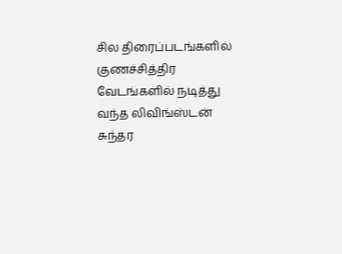சில திரைப்படங்களில் குணச்சித்திர வேடங்களில் நடித்து வந்த லிவிங்ஸ்டன் சுந்தர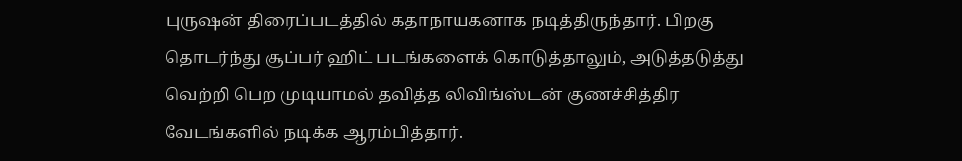புருஷன் திரைப்படத்தில் கதாநாயகனாக நடித்திருந்தார். பிறகு தொடர்ந்து சூப்பர் ஹிட் படங்களைக் கொடுத்தாலும், அடுத்தடுத்து வெற்றி பெற முடியாமல் தவித்த லிவிங்ஸ்டன் குணச்சித்திர வேடங்களில் நடிக்க ஆரம்பித்தார்.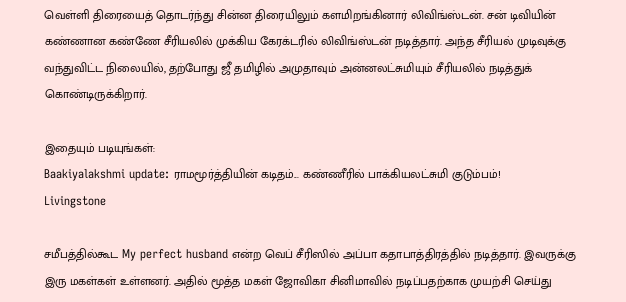வெள்ளி திரையைத் தொடர்ந்து சின்ன திரையிலும் களமிறங்கினார் லிவிங்ஸ்டன். சன் டிவியின் கண்ணான கண்ணே சீரியலில் முக்கிய கேரக்டரில் லிவிங்ஸ்டன் நடித்தார். அந்த சீரியல் முடிவுக்கு வந்துவிட்ட நிலையில், தற்போது ஜீ தமிழில் அமுதாவும் அன்னலட்சுமியும் சீரியலில் நடித்துக் கொண்டிருக்கிறார்.

இதையும் படியுங்கள்:
Baakiyalakshmi update: ராமமூர்த்தியின் கடிதம்... கண்ணீரில் பாக்கியலட்சுமி குடும்பம்!
Livingstone

சமீபத்தில்கூட My perfect husband என்ற வெப் சீரிஸில் அப்பா கதாபாத்திரத்தில் நடித்தார். இவருக்கு இரு மகள்கள் உள்ளனர். அதில் மூத்த மகள் ஜோவிகா சினிமாவில் நடிப்பதற்காக முயற்சி செய்து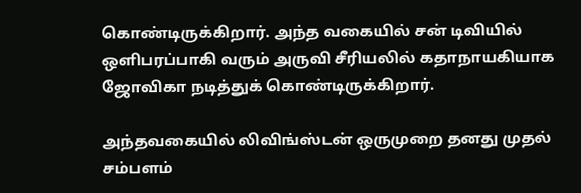கொண்டிருக்கிறார். அந்த வகையில் சன் டிவியில் ஒளிபரப்பாகி வரும் அருவி சீரியலில் கதாநாயகியாக ஜோவிகா நடித்துக் கொண்டிருக்கிறார்.

அந்தவகையில் லிவிங்ஸ்டன் ஒருமுறை தனது முதல் சம்பளம்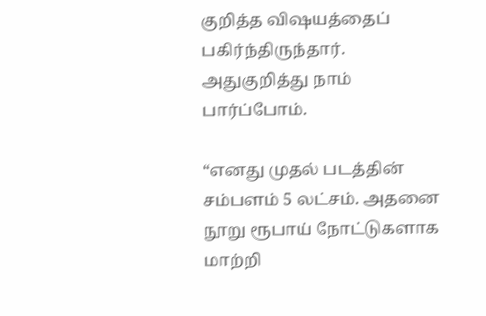குறித்த விஷயத்தைப் பகிர்ந்திருந்தார். அதுகுறித்து நாம் பார்ப்போம்.

“எனது முதல் படத்தின் சம்பளம் 5 லட்சம். அதனை நூறு ரூபாய் நோட்டுகளாக மாற்றி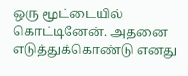ஒரு மூட்டையில் கொட்டினேன். அதனை எடுத்துக்கொண்டு எனது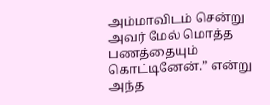அம்மாவிடம் சென்று அவர் மேல் மொத்த பணத்தையும் கொட்டினேன்.” என்று அந்த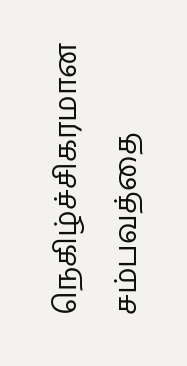நெகிழ்ச்சிகரமான சம்பவத்தை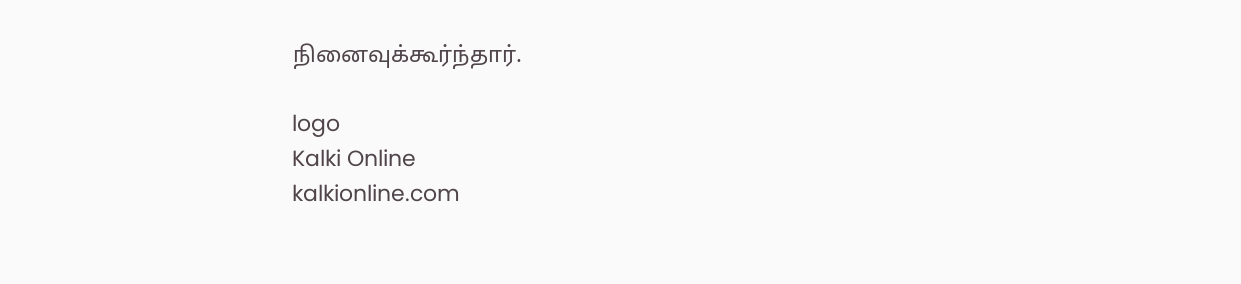நினைவுக்கூர்ந்தார்.

logo
Kalki Online
kalkionline.com